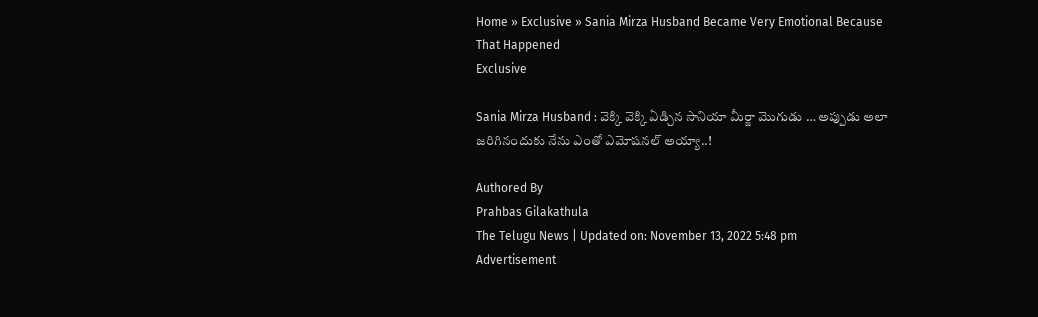Home » Exclusive » Sania Mirza Husband Became Very Emotional Because That Happened
Exclusive

Sania Mirza Husband : వెక్కి వెక్కి ఏడ్చిన సానియా మీర్జా మొగుడు … అప్పుడు అలా జ‌రిగినందుకు నేను ఎంతో ఎమోష‌న‌ల్ అయ్యా..!

Authored By
Prahbas Gilakathula
The Telugu News | Updated on: November 13, 2022 5:48 pm
Advertisement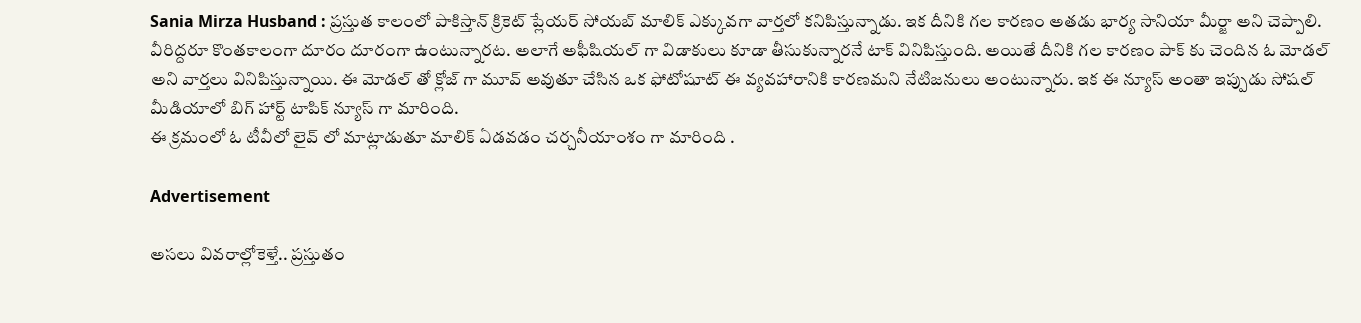Sania Mirza Husband : ప్రస్తుత కాలంలో పాకిస్తాన్ క్రికెట్ ప్లేయర్ సోయబ్ మాలిక్ ఎక్కువగా వార్తలో కనిపిస్తున్నాడు. ఇక దీనికి గల కారణం అతడు భార్య సానియా మీర్జా అని చెప్పాలి. వీరిద్దరూ కొంతకాలంగా దూరం దూరంగా ఉంటున్నారట. అలాగే అఫీషియల్ గా విడాకులు కూడా తీసుకున్నారనే టాక్ వినిపిస్తుంది. అయితే దీనికి గల కారణం పాక్ కు చెందిన ఓ మోడల్ అని వార్తలు వినిపిస్తున్నాయి. ఈ మోడల్ తో క్లోజ్ గా మూవ్ అవుతూ చేసిన ఒక ఫోటోషూట్ ఈ వ్యవహారానికి కారణమని నేటిజనులు అంటున్నారు. ఇక ఈ న్యూస్ అంతా ఇప్పుడు సోషల్ మీడియాలో బిగ్ హార్ట్ టాపిక్ న్యూస్ గా మారింది.
ఈ క్రమంలో ఓ టీవీలో లైవ్ లో మాట్లాడుతూ మాలిక్ ఏడవడం చర్చనీయాంశం గా మారింది .

Advertisement

అసలు వివరాల్లోకెళ్తే.. ప్రస్తుతం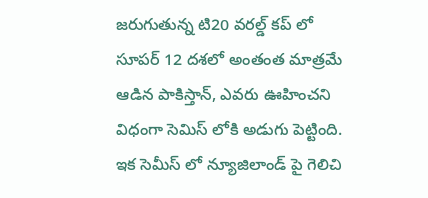జరుగుతున్న టి20 వరల్డ్ కప్ లో సూపర్ 12 దశలో అంతంత మాత్రమే ఆడిన పాకిస్తాన్, ఎవరు ఊహించని విధంగా సెమిస్ లోకి అడుగు పెట్టింది. ఇక సెమీస్ లో న్యూజిలాండ్ పై గెలిచి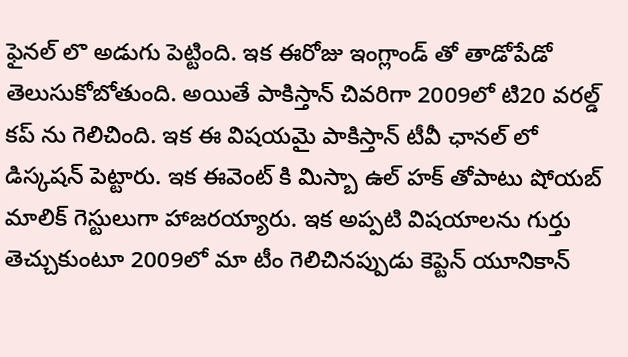ఫైనల్ లొ అడుగు పెట్టింది. ఇక ఈరోజు ఇంగ్లాండ్ తో తాడోపేడో తెలుసుకోబోతుంది. అయితే పాకిస్తాన్ చివరిగా 2009లో టి20 వరల్డ్ కప్ ను గెలిచింది. ఇక ఈ విషయమై పాకిస్తాన్ టీవీ ఛానల్ లో డిస్కషన్ పెట్టారు. ఇక ఈవెంట్ కి మిస్బా ఉల్ హక్ తోపాటు షోయబ్ మాలిక్ గెస్టులుగా హాజరయ్యారు. ఇక అప్పటి విషయాలను గుర్తు తెచ్చుకుంటూ 2009లో మా టీం గెలిచినప్పుడు కెప్టెన్ యూనికాన్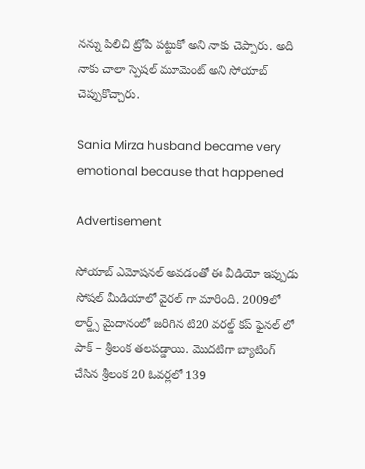నన్ను పిలిచి ట్రోపి పట్టుకో అని నాకు చెప్పారు. అది నాకు చాలా స్పెషల్ మూమెంట్ అని సోయాబ్ చెప్పుకొచ్చారు.

Sania Mirza husband became very emotional because that happened

Advertisement

సోయాబ్ ఎమోషనల్ అవడంతో ఈ వీడియో ఇప్పుడు సోషల్ మీడియాలో వైరల్ గా మారింది. 2009లో లార్డ్స్ మైదానంలో జరిగిన టి20 వరల్డ్ కప్ ఫైనల్ లో పాక్ – శ్రీలంక తలపడ్డాయి. మొదటిగా బ్యాటింగ్ చేసిన శ్రీలంక 20 ఓవర్లలో 139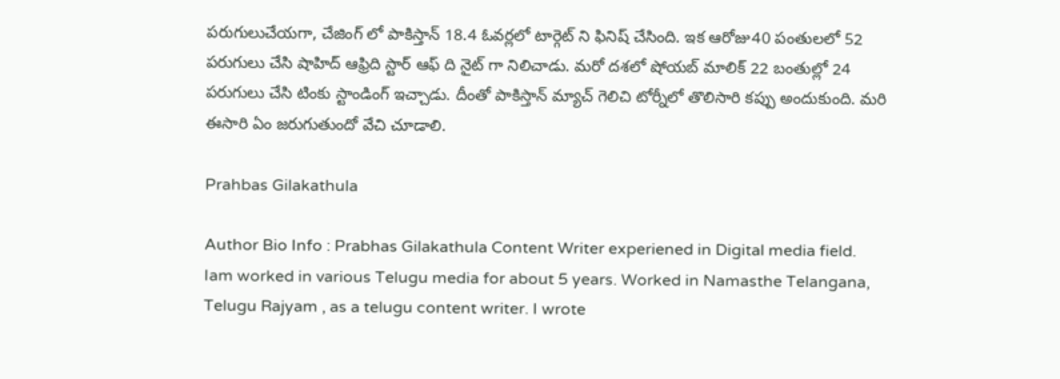పరుగులుచేయగా, చేజింగ్ లో పాకిస్తాన్ 18.4 ఓవర్లలో టార్గెట్ ని ఫినిష్ చేసింది. ఇక ఆరోజు40 పంతులలో 52 పరుగులు చేసి షాహిద్ ఆఫ్రిది స్టార్ ఆఫ్ ది నైట్ గా నిలిచాడు. మరో దశలో షోయబ్ మాలిక్ 22 బంతుల్లో 24 పరుగులు చేసి టింకు స్టాండింగ్ ఇచ్చాడు. దీంతో పాకిస్తాన్ మ్యాచ్ గెలిచి టోర్నీలో తొలిసారి కప్పు అందుకుంది. మరి ఈసారి ఏం జరుగుతుందో వేచి చూడాలి.

Prahbas Gilakathula

Author Bio Info : Prabhas Gilakathula Content Writer experiened in Digital media field. Iam worked in various Telugu media for about 5 years. Worked in Namasthe Telangana, Telugu Rajyam , as a telugu content writer. I wrote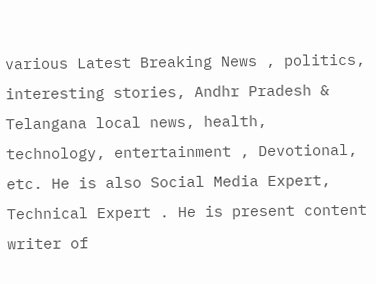various Latest Breaking News , politics, interesting stories, Andhr Pradesh & Telangana local news, health, technology, entertainment , Devotional, etc. He is also Social Media Expert, Technical Expert . He is present content writer of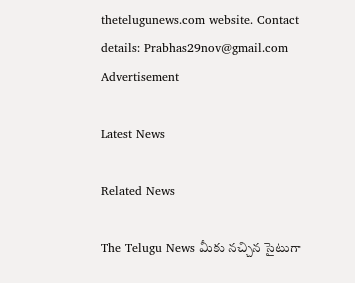thetelugunews.com website. Contact details: Prabhas29nov@gmail.com
Advertisement

Latest News

Related News

The Telugu News మీకు నచ్చిన సైటుగా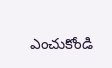ఎంచుకోండి